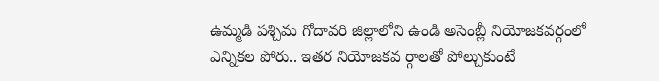ఉమ్మడి పశ్చిమ గోదావరి జిల్లాలోని ఉండి అసెంబ్లీ నియోజకవర్గంలో ఎన్నికల పోరు.. ఇతర నియోజకవ ర్గాలతో పోల్చుకుంటే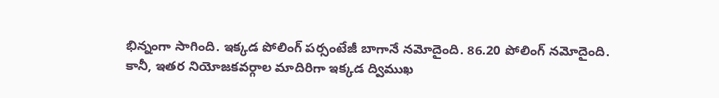భిన్నంగా సాగింది. ఇక్కడ పోలింగ్ పర్సంటేజీ బాగానే నమోదైంది. 86.20 పోలింగ్ నమోదైంది. కానీ, ఇతర నియోజకవర్గాల మాదిరిగా ఇక్కడ ద్విముఖ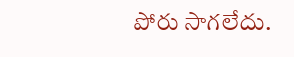పోరు సాగలేదు.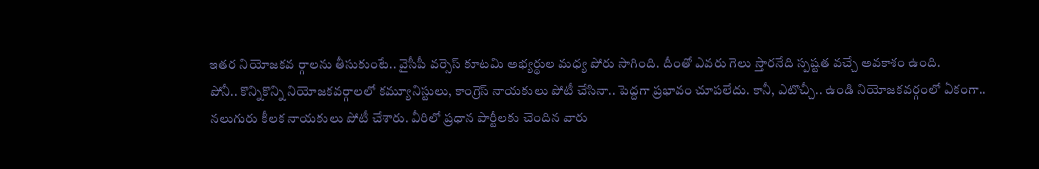ఇతర నియోజకవ ర్గాలను తీసుకుంటే.. వైసీపీ వర్సెస్ కూటమి అభ్యర్థుల మధ్య పోరు సాగింది. దీంతో ఎవరు గెలు స్తారనేది స్పష్టత వచ్చే అవకాశం ఉంది.
పోనీ.. కొన్నికొన్ని నియోజకవర్గాలలో కమ్యూనిస్టులు, కాంగ్రెస్ నాయకులు పోటీ చేసినా.. పెద్దగా ప్రభావం చూపలేదు. కానీ, ఎటొచ్చీ.. ఉండి నియోజకవర్గంలో ఏకంగా.. నలుగురు కీలక నాయకులు పోటీ చేశారు. వీరిలో ప్రధాన పార్టీలకు చెందిన వారు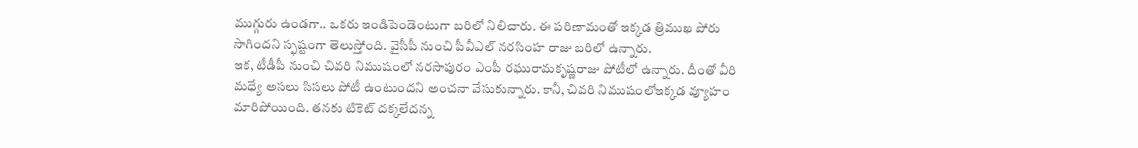ముగ్గురు ఉండగా.. ఒకరు ఇండిపెండెంటుగా బరిలో నిలిచారు. ఈ పరిణామంతో ఇక్కడ త్రిముఖ పోరు సాగిందని స్ఫష్టంగా తెలుస్తోంది. వైసీపీ నుంచి పీవీఎల్ నరసింహ రాజు బరిలో ఉన్నారు.
ఇక, టీడీపీ నుంచి చివరి నిముషంలో నరసాపురం ఎంపీ రఘురామకృష్ణరాజు పోటీలో ఉన్నారు. దీంతో వీరి మధ్యే అసలు సిసలు పోటీ ఉంటుందని అంచనా వేసుకున్నారు. కానీ, చివరి నిముషంలోఇక్కడ వ్యూహం మారిపోయింది. తనకు టికెట్ దక్కలేదన్న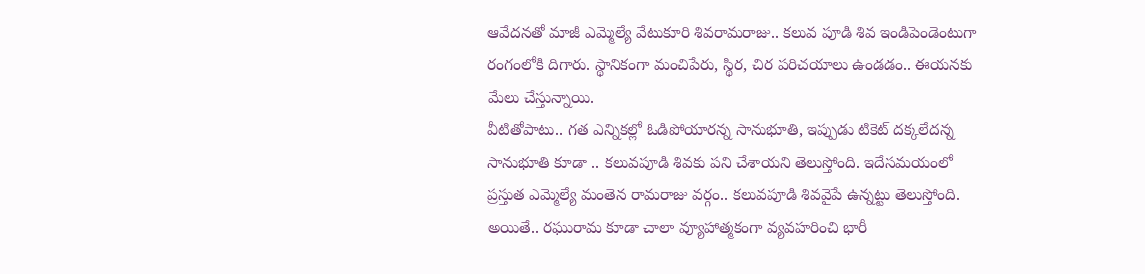ఆవేదనతో మాజీ ఎమ్మెల్యే వేటుకూరి శివరామరాజు.. కలువ పూడి శివ ఇండిపెండెంటుగా రంగంలోకి దిగారు. స్థానికంగా మంచిపేరు, స్థిర, చిర పరిచయాలు ఉండడం.. ఈయనకు మేలు చేస్తున్నాయి.
వీటితోపాటు.. గత ఎన్నికల్లో ఓడిపోయారన్న సానుభూతి, ఇప్పుడు టికెట్ దక్కలేదన్న సానుభూతి కూడా .. కలువపూడి శివకు పని చేశాయని తెలుస్తోంది. ఇదేసమయంలో ప్రస్తుత ఎమ్మెల్యే మంతెన రామరాజు వర్గం.. కలువపూడి శివవైపే ఉన్నట్టు తెలుస్తోంది. అయితే.. రఘురామ కూడా చాలా వ్యూహాత్మకంగా వ్యవహరించి భారీ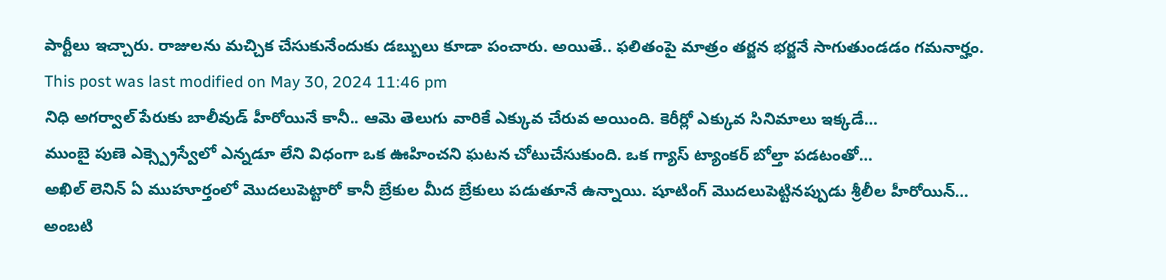పార్టీలు ఇచ్చారు. రాజులను మచ్చిక చేసుకునేందుకు డబ్బులు కూడా పంచారు. అయితే.. ఫలితంపై మాత్రం తర్జన భర్జనే సాగుతుండడం గమనార్హం.
This post was last modified on May 30, 2024 11:46 pm
నిధి అగర్వాల్ పేరుకు బాలీవుడ్ హీరోయినే కానీ.. ఆమె తెలుగు వారికే ఎక్కువ చేరువ అయింది. కెరీర్లో ఎక్కువ సినిమాలు ఇక్కడే…
ముంబై పుణె ఎక్స్ప్రెస్వేలో ఎన్నడూ లేని విధంగా ఒక ఊహించని ఘటన చోటుచేసుకుంది. ఒక గ్యాస్ ట్యాంకర్ బోల్తా పడటంతో…
అఖిల్ లెనిన్ ఏ ముహూర్తంలో మొదలుపెట్టారో కానీ బ్రేకుల మీద బ్రేకులు పడుతూనే ఉన్నాయి. షూటింగ్ మొదలుపెట్టినప్పుడు శ్రీలీల హీరోయిన్…
అంబటి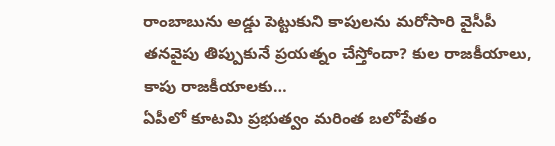రాంబాబును అడ్డు పెట్టుకుని కాపులను మరోసారి వైసీపీ తనవైపు తిప్పుకునే ప్రయత్నం చేస్తోందా? కుల రాజకీయాలు, కాపు రాజకీయాలకు…
ఏపీలో కూటమి ప్రభుత్వం మరింత బలోపేతం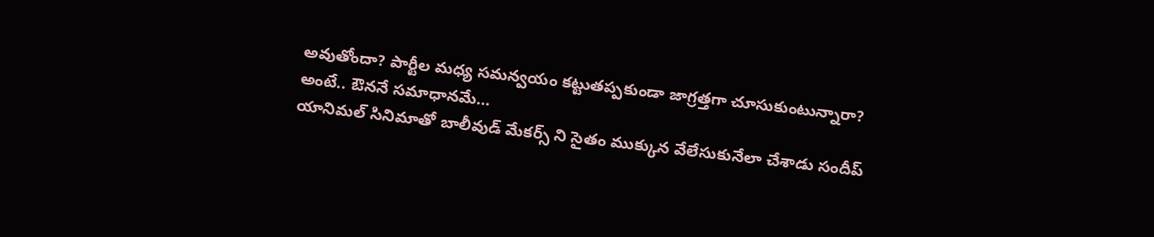అవుతోందా? పార్టీల మధ్య సమన్వయం కట్టుతప్పకుండా జాగ్రత్తగా చూసుకుంటున్నారా? అంటే.. ఔననే సమాధానమే…
యానిమల్ సినిమాతో బాలీవుడ్ మేకర్స్ ని సైతం ముక్కున వేలేసుకునేలా చేశాడు సందీప్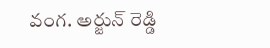వంగ. అర్జున్ రెడ్డి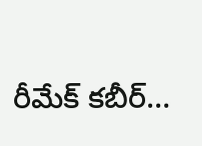రీమేక్ కబీర్…